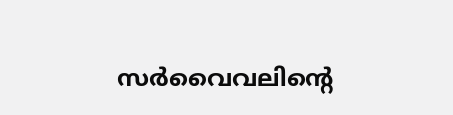സർവൈവലിന്‍റെ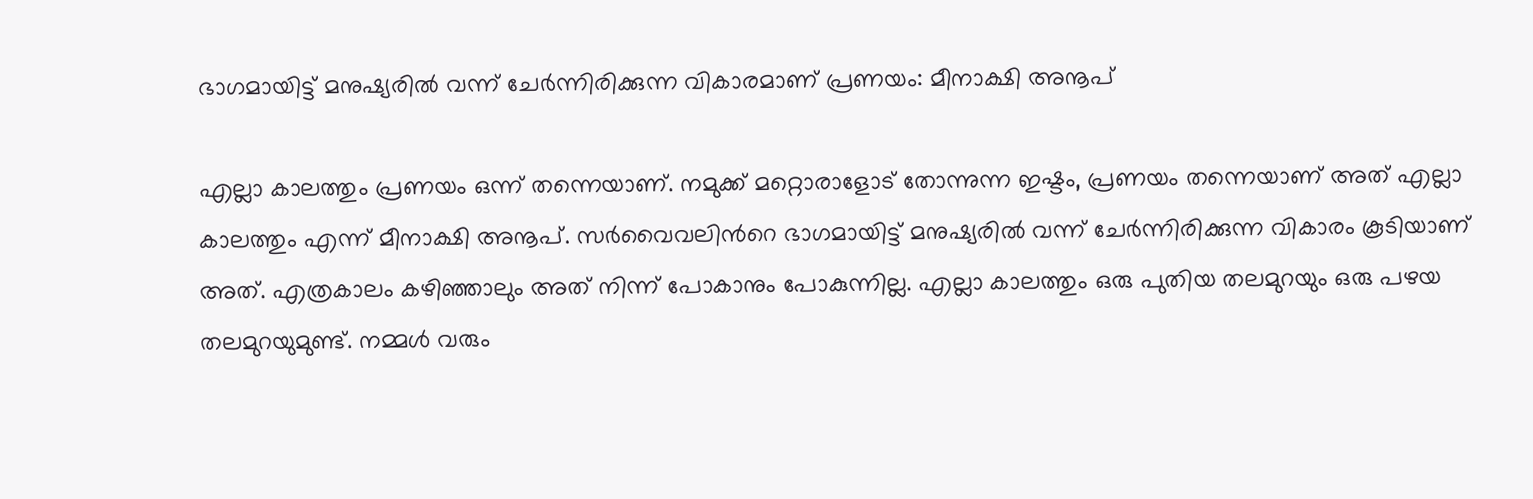ഭാഗമായിട്ട് മനുഷ്യരിൽ വന്ന് ചേർന്നിരിക്കുന്ന വികാരമാണ് പ്രണയം: മീനാക്ഷി അനൂപ്

എല്ലാ കാലത്തും പ്രണയം ഒന്ന് തന്നെയാണ്. നമുക്ക് മറ്റൊരാളോട് തോന്നുന്ന ഇഷ്ടം, പ്രണയം തന്നെയാണ് അത് എല്ലാ കാലത്തും എന്ന് മീനാക്ഷി അനൂപ്. സർവൈവലിന്‍റെ ഭാഗമായിട്ട് മനുഷ്യരിൽ വന്ന് ചേർന്നിരിക്കുന്ന വികാരം കൂടിയാണ് അത്. എത്രകാലം കഴിഞ്ഞാലും അത് നിന്ന് പോകാനും പോകുന്നില്ല. എല്ലാ കാലത്തും ഒരു പുതിയ തലമുറയും ഒരു പഴയ തലമുറയുമുണ്ട്. നമ്മൾ‌ വരും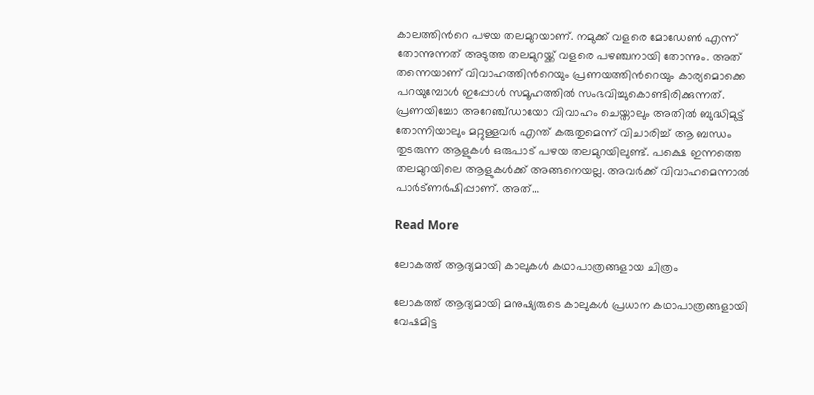കാലത്തിന്‍റെ പഴയ തലമുറയാണ്. നമുക്ക് വളരെ മോഡേൺ എന്ന് തോന്നുന്നത് അടുത്ത തലമുറയ്ക്ക് വളരെ പഴഞ്ചനായി തോന്നും. അത് തന്നെയാണ് വിവാഹത്തിന്‍റെയും പ്രണയത്തിന്‍റെയും കാര്യമൊക്കെ പറയുമ്പോൾ ഇപ്പോൾ സമൂഹത്തിൽ സംഭവിച്ചുകൊണ്ടിരിക്കുന്നത്. പ്രണയിച്ചോ അറേഞ്ച്ഡായോ വിവാഹം ചെയ്താലും അതിൽ ബുദ്ധിമുട്ട് തോന്നിയാലും മറ്റുള്ളവർ എന്ത് കരുതുമെന്ന് വിചാരിച്ച് ആ ബന്ധം തുടരുന്ന ആളുകൾ ഒരുപാട് പഴയ തലമുറയിലുണ്ട്. പക്ഷെ ഇന്നത്തെ തലമുറയിലെ ആളുകൾക്ക് അങ്ങനെയല്ല. അവർക്ക് വിവാഹമെന്നാൽ പാർട്ണർഷിപ്പാണ്. അത്…

Read More

ലോകത്ത് ആദ്യമായി കാലുകൾ കഥാപാത്രങ്ങളായ ചിത്രം

ലോകത്ത് ആദ്യമായി മനുഷ്യരുടെ കാലുകൾ പ്രധാന കഥാപാത്രങ്ങളായി വേഷമിട്ട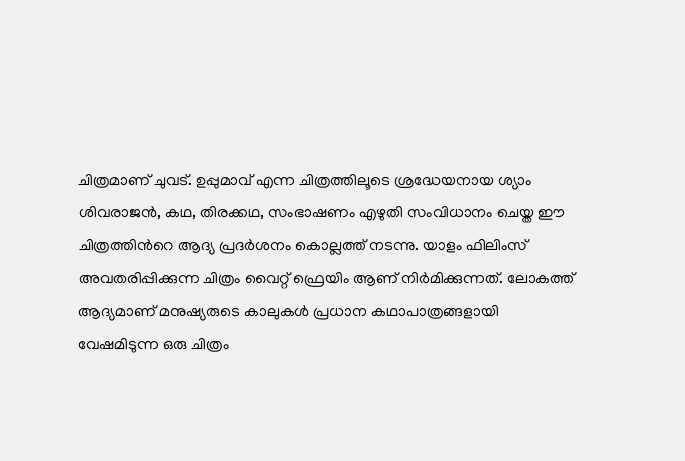ചിത്രമാണ് ചുവട്. ഉപ്പുമാവ് എന്ന ചിത്രത്തിലൂടെ ശ്രദ്ധേയനായ ശ്യാം ശിവരാജൻ, കഥ, തിരക്കഥ, സംഭാഷണം എഴുതി സംവിധാനം ചെയ്ത ഈ ചിത്രത്തിന്‍റെ ആദ്യ പ്രദർശനം കൊല്ലത്ത് നടന്നു. യാളം ഫിലിംസ് അവതരിപ്പിക്കുന്ന ചിത്രം വൈറ്റ് ഫ്രെയിം ആണ് നിർമിക്കുന്നത്. ലോകത്ത് ആദ്യമാണ് മനുഷ്യരുടെ കാലുകൾ പ്രധാന കഥാപാത്രങ്ങളായി വേഷമിടുന്ന ഒരു ചിത്രം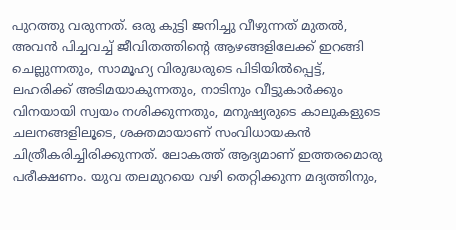പുറത്തു വരുന്നത്. ഒരു കുട്ടി ജനിച്ചു വീഴുന്നത് മുതൽ, അവൻ പിച്ചവച്ച് ജീവിതത്തിന്‍റെ ആഴങ്ങളിലേക്ക് ഇറങ്ങി ചെല്ലുന്നതും, സാമൂഹ്യ വിരുദ്ധരുടെ പിടിയിൽപ്പെട്ട്, ലഹരിക്ക് അടിമയാകുന്നതും, നാടിനും വീട്ടുകാർക്കും വിനയായി സ്വയം നശിക്കുന്നതും, മനുഷ്യരുടെ കാലുകളുടെ ചലനങ്ങളിലൂടെ, ശക്തമായാണ് സംവിധായകൻ ചിത്രീകരിച്ചിരിക്കുന്നത്. ലോകത്ത് ആദ്യമാണ് ഇത്തരമൊരു പരീക്ഷണം. യുവ തലമുറയെ വഴി തെറ്റിക്കുന്ന മദ്യത്തിനും,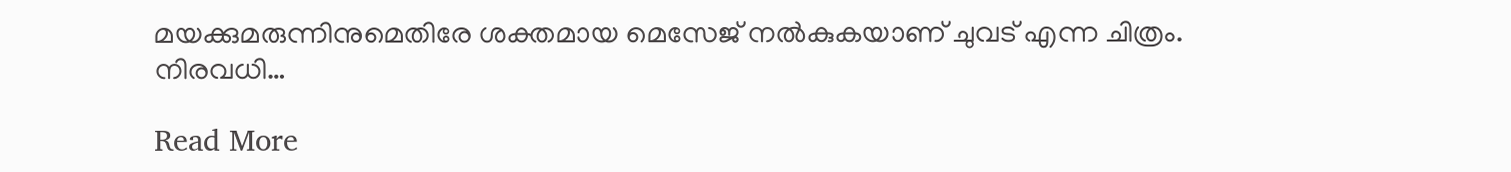മയക്കുമരുന്നിനുമെതിരേ ശക്തമായ മെസേജ് നൽകുകയാണ് ചുവട് എന്ന ചിത്രം. നിരവധി…

Read More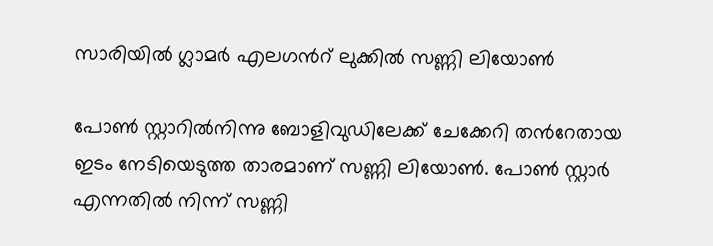സാരിയില്‍ ഗ്ലാമര്‍ എലഗന്‍റ് ലുക്കില്‍ സണ്ണി ലിയോണ്‍

പോൺ സ്റ്റാറിൽനിന്നു ബോളിവുഡിലേക്ക് ചേക്കേറി തന്‍റേതായ ഇടം നേടിയെടുത്ത താരമാണ് സണ്ണി ലിയോൺ. പോൺ സ്റ്റാർ എന്നതില്‍ നിന്ന് സണ്ണി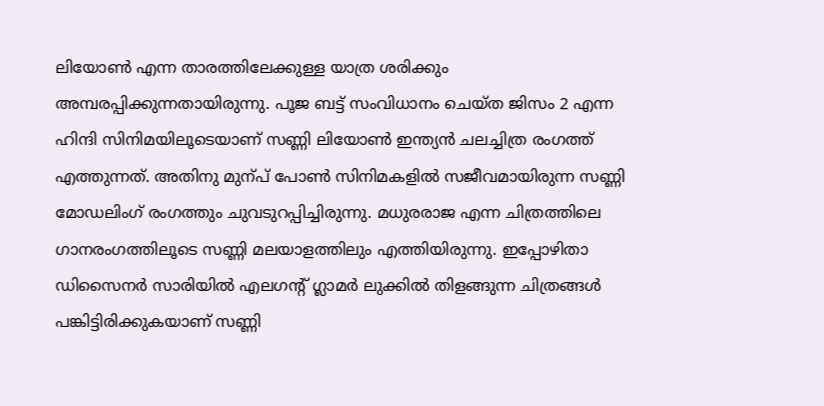ലിയോൺ എന്ന താരത്തിലേക്കുള്ള യാത്ര ശരിക്കും അമ്പരപ്പിക്കുന്നതായിരുന്നു. പൂജ ബട്ട് സംവിധാനം ചെയ്ത ജിസം 2 എന്ന ഹിന്ദി സിനിമയിലൂടെയാണ് സണ്ണി ലിയോൺ ഇന്ത്യൻ ചലച്ചിത്ര രംഗത്ത് എത്തുന്നത്. അതിനു മുന്പ് പോൺ സിനിമകളിൽ സജീവമായിരുന്ന സണ്ണി മോഡലിംഗ് രംഗത്തും ചുവടുറപ്പിച്ചിരുന്നു. മധുരരാജ എന്ന ചിത്രത്തിലെ ഗാനരംഗത്തിലൂടെ സണ്ണി മലയാളത്തിലും എത്തിയിരുന്നു. ഇപ്പോഴിതാ ഡിസൈനര്‍ സാരിയില്‍ എലഗന്‍റ് ഗ്ലാമര്‍ ലുക്കില്‍ തിളങ്ങുന്ന ചിത്രങ്ങള്‍ പങ്കിട്ടിരിക്കുകയാണ് സണ്ണി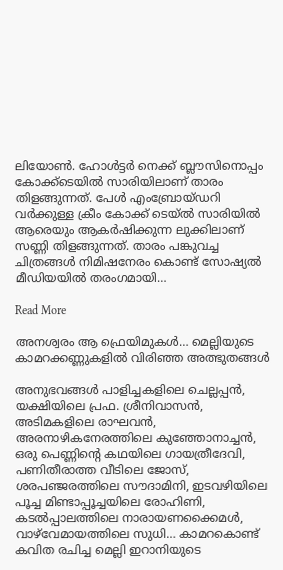ലിയോണ്‍. ഹോള്‍ട്ടര്‍ നെക്ക് ബ്ലൗസിനൊപ്പം കോക്ക്‌ടെയിൽ സാരിയിലാണ് താരം തിളങ്ങുന്നത്. പേള്‍ എംബ്രോയ്ഡറി വര്‍ക്കുള്ള ക്രീം കോക്ക് ടെയ്ല്‍ സാരിയില്‍ ആരെയും ആകര്‍ഷിക്കുന്ന ലുക്കിലാണ് സണ്ണി തിളങ്ങുന്നത്. താരം പങ്കുവച്ച ചിത്രങ്ങള്‍ നിമിഷനേരം കൊണ്ട് സോഷ്യല്‍ മീഡിയയില്‍ തരംഗമായി…

Read More

അനശ്വരം ആ ഫ്രെയിമുകൾ… മെല്ലിയുടെ കാമറക്കണ്ണുകളിൽ വിരിഞ്ഞ അത്ഭുതങ്ങൾ

അനുഭവങ്ങൾ പാളിച്ചകളിലെ ചെല്ലപ്പൻ, യക്ഷിയിലെ പ്രഫ. ശ്രീനിവാസൻ, അടിമകളിലെ രാഘവൻ, അരനാഴികനേരത്തിലെ കുഞ്ഞോനാച്ചൻ, ഒരു പെണ്ണിന്‍റെ കഥയിലെ ഗായത്രീദേവി, പണിതീരാത്ത വീടിലെ ജോസ്, ശരപഞ്ജരത്തിലെ സൗദാമിനി, ഇടവഴിയിലെ പൂച്ച മിണ്ടാപ്പൂച്ചയിലെ രോഹിണി, കടൽപ്പാലത്തിലെ നാരാ‍യണക്കൈമൾ, വാഴ്‌വേമായത്തിലെ സുധി… കാമറകൊണ്ട് കവിത രചിച്ച മെല്ലി ഇറാനിയുടെ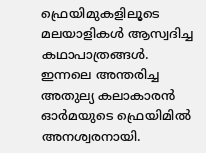ഫ്രെയിമുകളിലൂടെ മലയാളികൾ ആസ്വദിച്ച കഥാപാത്രങ്ങൾ. ഇന്നലെ അന്തരിച്ച അതുല്യ കലാകാരൻ ഓർമയുടെ ഫ്രെയിമിൽ അനശ്വരനായി.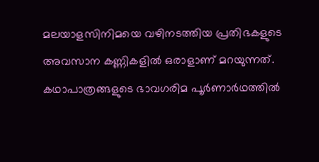മലയാളസിനിമയെ വഴിനടത്തിയ പ്രതിഭകളുടെ അവസാന കണ്ണികളിൽ ഒരാളാണ് മറയുന്നത്. കഥാപാത്രങ്ങളുടെ ഭാവഗരിമ പൂർണാർഥത്തിൽ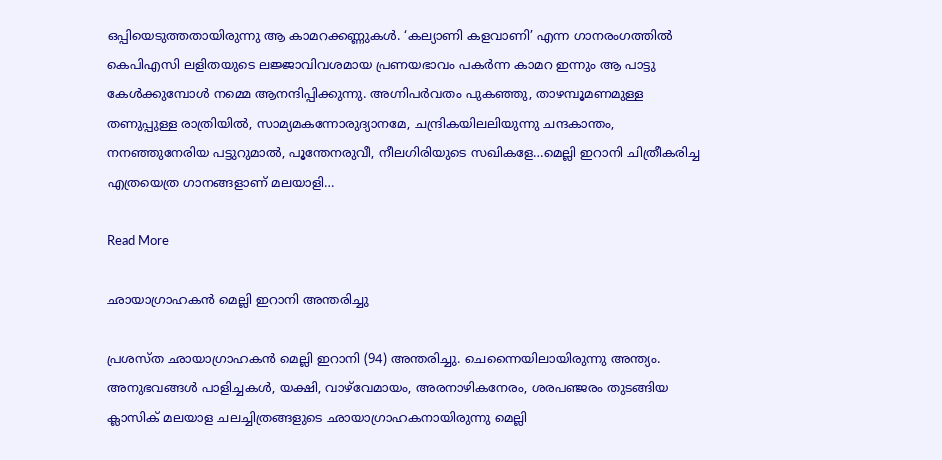ഒപ്പിയെടുത്തതായിരുന്നു ആ കാമറക്കണ്ണുകൾ. ‘കല്യാണി കളവാണി’ എന്ന ഗാനരംഗത്തിൽ കെപിഎസി ലളിതയുടെ ലജ്ജാവിവശമായ പ്രണയഭാവം പകർന്ന കാമറ ഇന്നും ആ പാട്ടു കേൾക്കുമ്പോൾ നമ്മെ ആനന്ദിപ്പിക്കുന്നു. അഗ്നിപർവതം പുകഞ്ഞു, താഴമ്പൂമണമുള്ള തണുപ്പുള്ള രാത്രിയിൽ, സാമ്യമകന്നോരുദ്യാനമേ, ചന്ദ്രികയിലലിയുന്നു ചന്ദകാന്തം, നനഞ്ഞുനേരിയ പട്ടുറുമാൽ, പൂന്തേനരുവീ, നീലഗിരിയുടെ സഖികളേ…മെല്ലി ഇറാനി ചിത്രീകരിച്ച എത്രയെത്ര ഗാനങ്ങളാണ് മലയാളി…

Read More

ഛായാഗ്രാഹകന്‍ മെല്ലി ഇറാനി അന്തരിച്ചു

പ്രശസ്ത ഛായാഗ്രാഹകന്‍ മെല്ലി ഇറാനി (94) അന്തരിച്ചു. ചെന്നൈയിലായിരുന്നു അന്ത്യം. അനുഭവങ്ങള്‍ പാളിച്ചകള്‍, യക്ഷി, വാഴ്‌വേമായം, അരനാഴികനേരം, ശരപഞ്ജരം തുടങ്ങിയ ക്ലാസിക് മലയാള ചലച്ചിത്രങ്ങളുടെ ഛായാഗ്രാഹകനായിരുന്നു മെല്ലി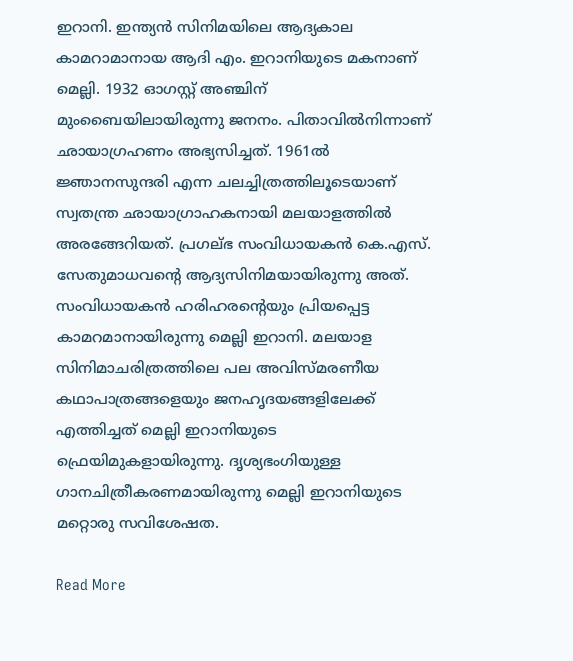ഇറാനി. ഇന്ത്യന്‍ സിനിമയിലെ ആദ്യകാല കാമറാമാനായ ആദി എം. ഇറാനിയുടെ മകനാണ് മെല്ലി. 1932 ഓഗസ്റ്റ് അഞ്ചിന് മുംബൈയിലായിരുന്നു ജനനം. പിതാവില്‍നിന്നാണ് ഛായാഗ്രഹണം അഭ്യസിച്ചത്. 1961ല്‍ ജ്ഞാനസുന്ദരി എന്ന ചലച്ചിത്രത്തിലൂടെയാണ് സ്വതന്ത്ര ഛായാഗ്രാഹകനായി മലയാളത്തില്‍ അരങ്ങേറിയത്. പ്രഗല്ഭ സംവിധായകന്‍ കെ.എസ്. സേതുമാധവന്‍റെ ആദ്യസിനിമയായിരുന്നു അത്. സംവിധായകന്‍ ഹരിഹരന്‍റെയും പ്രിയപ്പെട്ട കാമറമാനായിരുന്നു മെല്ലി ഇറാനി. മലയാള സിനിമാചരിത്രത്തിലെ പല അവിസ്മരണീയ കഥാപാത്രങ്ങളെയും ജനഹൃദയങ്ങളിലേക്ക് എത്തിച്ചത് മെല്ലി ഇറാനിയുടെ ഫ്രെയിമുകളായിരുന്നു. ദൃശ്യഭംഗിയുള്ള ഗാനചിത്രീകരണമായിരുന്നു മെല്ലി ഇറാനിയുടെ മറ്റൊരു സവിശേഷത.

Read More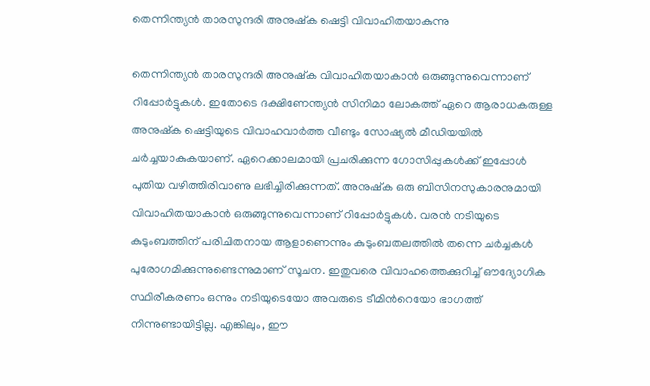തെന്നിന്ത്യൻ താരസുന്ദരി അനുഷ്ക ഷെട്ടി വിവാഹിതയാകുന്നു

തെന്നിന്ത്യൻ താരസുന്ദരി അനുഷ്ക വിവാഹിതയാകാൻ ഒരുങ്ങുന്നുവെന്നാണ് റിപ്പോർട്ടുകൾ. ഇതോടെ ദക്ഷിണേന്ത്യൻ സിനിമാ ലോകത്ത് ഏറെ ആരാധകരുള്ള അനുഷ്ക ഷെട്ടിയുടെ വിവാഹവാർത്ത വീണ്ടും സോഷ്യൽ മീഡിയയിൽ ചർച്ചയാകുകയാണ്. ഏറെക്കാലമായി പ്രചരിക്കുന്ന ഗോസിപ്പുകൾക്ക് ഇപ്പോൾ പുതിയ വഴിത്തിരിവാണു ലഭിച്ചിരിക്കുന്നത്. അനുഷ്ക ഒരു ബിസിനസുകാരനുമായി വിവാഹിതയാകാൻ ഒരുങ്ങുന്നുവെന്നാണ് റിപ്പോർട്ടുകൾ. വരൻ നടിയുടെ കുടുംബത്തിന് പരിചിതനായ ആളാണെന്നും കുടുംബതലത്തിൽ തന്നെ ചർച്ചകൾ പുരോഗമിക്കുന്നുണ്ടെന്നുമാണ് സൂചന. ഇതുവരെ വിവാഹത്തെക്കുറിച്ച് ഔദ്യോഗിക സ്ഥിരീകരണം ഒന്നും നടിയുടെയോ അവരുടെ ടീമിന്‍റെയോ ഭാഗത്ത് നിന്നുണ്ടായിട്ടില്ല. എങ്കിലും, ഈ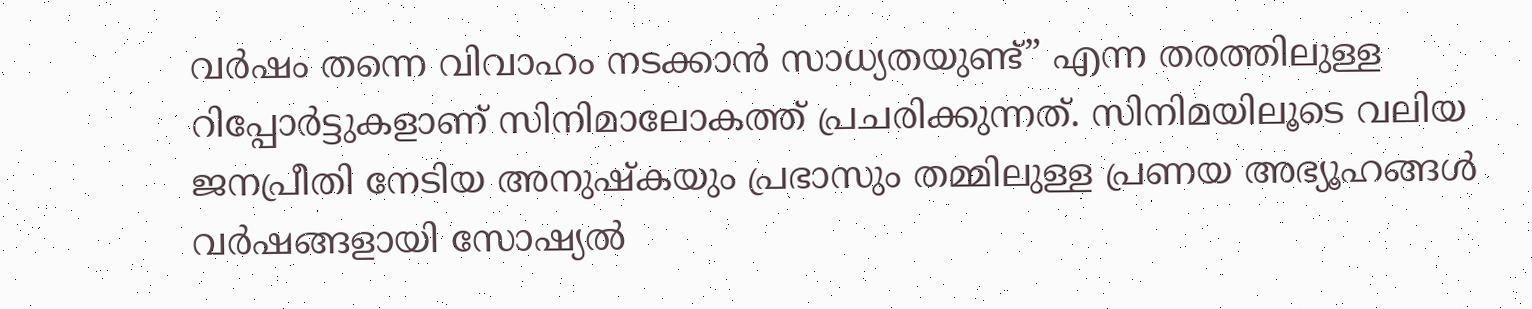വർഷം തന്നെ വിവാഹം നടക്കാൻ സാധ്യതയുണ്ട്” എന്ന തരത്തിലുള്ള റിപ്പോർട്ടുകളാണ് സിനിമാലോകത്ത് പ്രചരിക്കുന്നത്. സിനിമയിലൂടെ വലിയ ജനപ്രീതി നേടിയ അനുഷ്കയും പ്രഭാസും തമ്മിലുള്ള പ്രണയ അഭ്യൂഹങ്ങൾ വർഷങ്ങളായി സോഷ്യൽ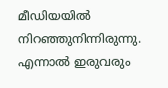മീഡിയയിൽ നിറഞ്ഞുനിന്നിരുന്നു. എന്നാൽ ഇരുവരും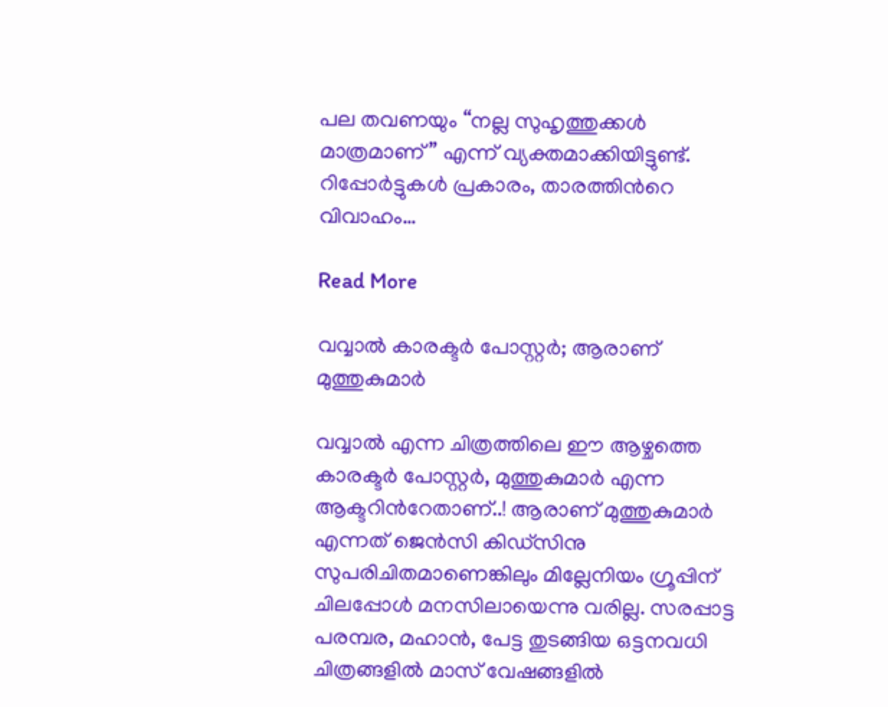പല തവണയും “നല്ല സുഹൃത്തുക്കൾ മാത്രമാണ്” എന്ന് വ്യക്തമാക്കിയിട്ടുണ്ട്. റിപ്പോർട്ടുകൾ പ്രകാരം, താരത്തിന്‍റെ വിവാഹം…

Read More

വവ്വാൽ കാരക്ടർ പോസ്റ്റർ; ആരാണ് മുത്തുകുമാർ

വവ്വാൽ എന്ന ചിത്രത്തിലെ ഈ ആഴ്ചത്തെ കാരക്ടർ പോസ്റ്റർ, മുത്തുകുമാർ എന്ന ആക്ടറിന്‍റേതാണ്..! ആരാണ് മുത്തുകുമാർ എന്നത് ജെൻസി കിഡ്സിനു സുപരിചിതമാണെങ്കിലും മില്ലേനിയം ഗ്രൂപ്പിന് ചിലപ്പോൾ മനസിലായെന്നു വരില്ല. സരപ്പാട്ട പരമ്പര, മഹാൻ, പേട്ട തുടങ്ങിയ ഒട്ടനവധി ചിത്രങ്ങളിൽ മാസ് വേഷങ്ങളിൽ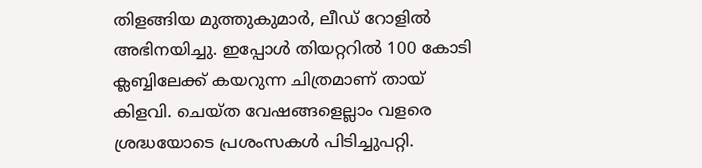തിളങ്ങിയ മുത്തുകുമാർ, ലീഡ് റോളിൽ അഭിനയിച്ചു. ഇപ്പോൾ തിയറ്ററിൽ 100 കോടി ക്ലബ്ബിലേക്ക് കയറുന്ന ചിത്രമാണ് തായ് കിളവി. ചെയ്ത വേഷങ്ങളെല്ലാം വളരെ ശ്രദ്ധയോടെ പ്രശംസകൾ പിടിച്ചുപറ്റി.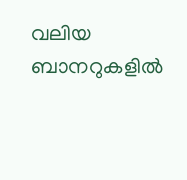വലിയ ബാനറുകളിൽ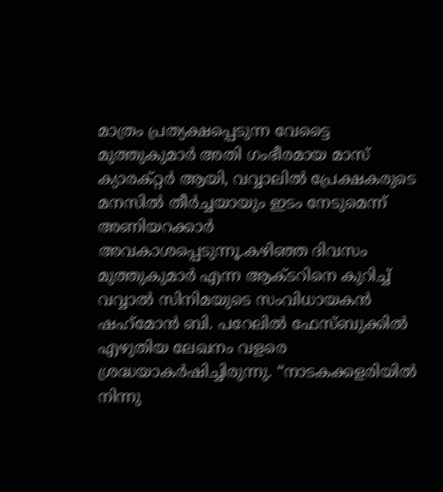മാത്രം പ്രത്യക്ഷപ്പെടുന്ന വേട്ടൈ മുത്തുകുമാർ അതി ഗംഭീരമായ മാസ് ക്യാരക്റ്റർ ആയി, വവ്വാലിൽ പ്രേക്ഷകരുടെ മനസിൽ തീർച്ചയായും ഇടം നേടുമെന്ന് അണിയറക്കാർ അവകാശപ്പെടുന്നൂ.കഴിഞ്ഞ ദിവസം മുത്തുകുമാർ എന്ന ആക്ടറിനെ കുറിച്ച് വവ്വാൽ സിനിമയുടെ സംവിധായകൻ ഷഹ്‌മോൻ ബി. പറേലിൽ ഫേസ്ബുക്കിൽ എഴുതിയ ലേഖനം വളരെ ശ്രദ്ധയാകർഷിച്ചിരുന്നു. “നാടകക്കളരിയിൽ നിന്നു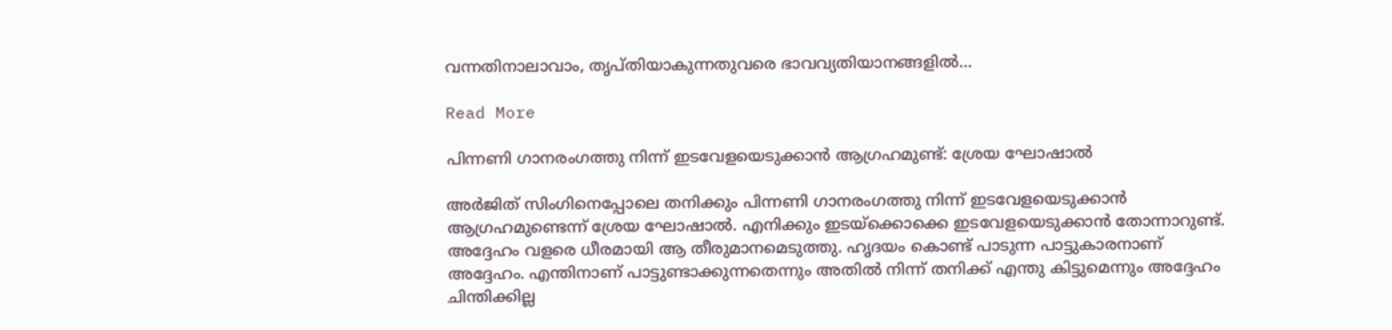വന്നതിനാലാവാം, തൃപ്തിയാകുന്നതുവരെ ഭാവവ്യതിയാനങ്ങളിൽ…

Read More

പിന്നണി ഗാനരംഗത്തു നിന്ന് ഇടവേളയെടുക്കാന്‍ ആഗ്രഹമുണ്ട്: ശ്രേയ ഘോഷാൽ

അര്‍ജിത് സിംഗിനെപ്പോലെ തനിക്കും പിന്നണി ഗാനരംഗത്തു നിന്ന് ഇടവേളയെടുക്കാന്‍ ആഗ്രഹമുണ്ടെന്ന് ശ്രേയ ഘോഷാൽ. എനിക്കും ഇടയ്‌ക്കൊക്കെ ഇടവേളയെടുക്കാന്‍ തോന്നാറുണ്ട്. അദ്ദേഹം വളരെ ധീരമായി ആ തീരുമാനമെടുത്തു. ഹൃദയം കൊണ്ട് പാടുന്ന പാട്ടുകാരനാണ് അദ്ദേഹം. എന്തിനാണ് പാട്ടുണ്ടാക്കുന്നതെന്നും അതില്‍ നിന്ന് തനിക്ക് എന്തു കിട്ടുമെന്നും അദ്ദേഹം ചിന്തിക്കില്ല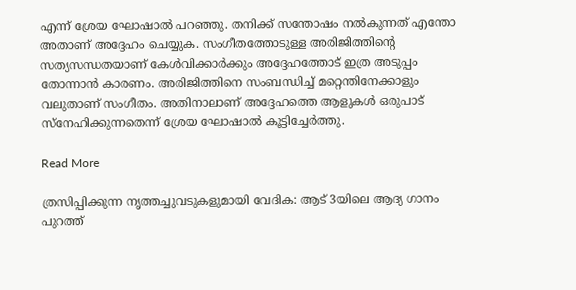എന്ന് ശ്രേയ ഘോഷാൽ പറഞ്ഞു. തനിക്ക് സന്തോഷം നല്‍കുന്നത് എന്തോ അതാണ് അദ്ദേഹം ചെയ്യുക. സംഗീതത്തോടുള്ള അരിജിത്തിന്‍റെ സത്യസന്ധതയാണ് കേള്‍വിക്കാര്‍ക്കും അദ്ദേഹത്തോട് ഇത്ര അടുപ്പം തോന്നാന്‍ കാരണം. അരിജിത്തിനെ സംബന്ധിച്ച് മറ്റെന്തിനേക്കാളും വലുതാണ് സംഗീതം. അതിനാലാണ് അദ്ദേഹത്തെ ആളുകള്‍ ഒരുപാട് സ്‌നേഹിക്കുന്നതെന്ന് ശ്രേയ ഘോഷാൽ കൂട്ടിച്ചേർത്തു.

Read More

ത്രസിപ്പിക്കുന്ന നൃത്തച്ചുവടുകളുമായി വേദിക‌‌: ആട് 3യിലെ ആദ്യ ഗാനം പുറത്ത്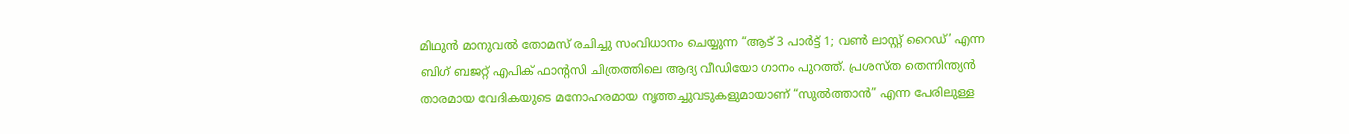മിഥുൻ മാനുവൽ തോമസ് രചിച്ചു സംവിധാനം ചെയ്യുന്ന “ആട് 3 പാർട്ട് 1; വൺ ലാസ്റ്റ് റൈഡ്’ എന്ന ബിഗ് ബജറ്റ് എപിക് ഫാന്‍റസി ചിത്രത്തിലെ ആദ്യ വീഡിയോ ഗാനം പുറത്ത്. പ്രശസ്ത തെന്നിന്ത്യൻ താരമായ വേദികയുടെ മനോഹരമായ നൃത്തച്ചുവടുകളുമായാണ് “സുൽത്താൻ” എന്ന പേരിലുള്ള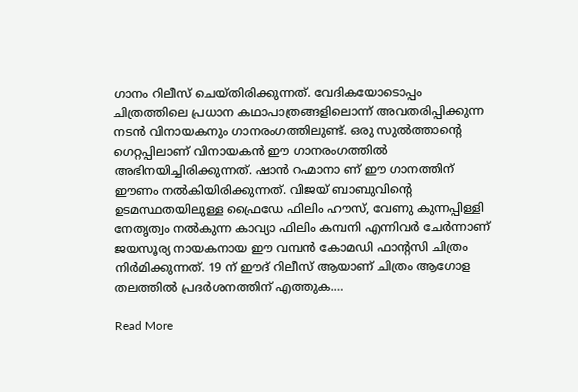ഗാനം റിലീസ് ചെയ്തിരിക്കുന്നത്. വേദികയോടൊപ്പം ചിത്രത്തിലെ പ്രധാന കഥാപാത്രങ്ങളിലൊന്ന് അവതരിപ്പിക്കുന്ന നടൻ വിനായകനും ഗാനരംഗത്തിലുണ്ട്. ഒരു സുൽത്താന്‍റെ ഗെറ്റപ്പിലാണ് വിനായകൻ ഈ ഗാനരംഗത്തിൽ അഭിനയിച്ചിരിക്കുന്നത്. ഷാൻ റഹ്മാനാ ണ് ഈ ഗാനത്തിന് ഈണം നൽകിയിരിക്കുന്നത്. വിജയ് ബാബുവിന്‍റെ ഉടമസ്ഥതയിലുള്ള ഫ്രൈഡേ ഫിലിം ഹൗസ്, വേണു കുന്നപ്പിള്ളി നേതൃത്വം നൽകുന്ന കാവ്യാ ഫിലിം കമ്പനി എന്നിവർ ചേർന്നാണ് ജയസൂര്യ നായകനായ ഈ വമ്പൻ കോമഡി ഫാന്‍റസി ചിത്രം നിർമിക്കുന്നത്. 19 ന് ഈദ് റിലീസ് ആയാണ് ചിത്രം ആഗോള തലത്തിൽ പ്രദർശനത്തിന് എത്തുക.…

Read More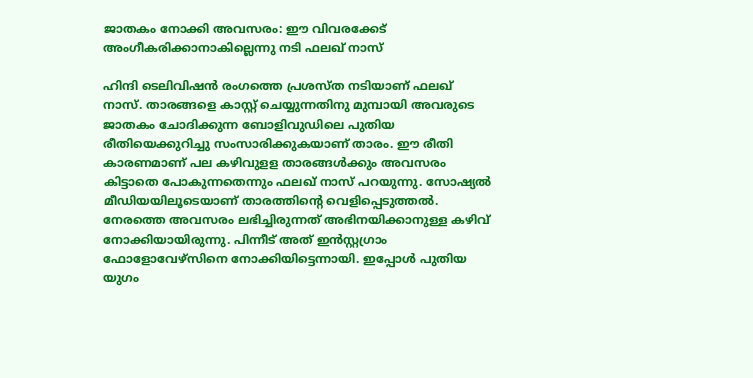ജാതകം നോക്കി അവസരം: ഈ വിവരക്കേട് അംഗീകരിക്കാനാകില്ലെന്നു നടി ഫലഖ് നാസ്

ഹിന്ദി ടെലിവിഷന്‍ രംഗത്തെ പ്രശസ്ത നടിയാണ് ഫലഖ് നാസ്. താരങ്ങളെ കാസ്റ്റ് ചെയ്യുന്നതിനു മുമ്പായി അവരുടെ ജാതകം ചോദിക്കുന്ന ബോളിവുഡിലെ പുതിയ രീതിയെക്കുറിച്ചു സംസാരിക്കുകയാണ് താരം. ഈ രീതി കാരണമാണ് പല കഴിവുളള താരങ്ങള്‍ക്കും അവസരം കിട്ടാതെ പോകുന്നതെന്നും ഫലഖ് നാസ് പറയുന്നു. സോഷ്യല്‍ മീഡിയയിലൂടെയാണ് താരത്തിന്‍റെ വെളിപ്പെടുത്തല്‍. നേരത്തെ അവസരം ലഭിച്ചിരുന്നത് അഭിനയിക്കാനുള്ള കഴിവ് നോക്കിയായിരുന്നു. പിന്നീട് അത് ഇന്‍സ്റ്റഗ്രാം ഫോളോവേഴ്‌സിനെ നോക്കിയിട്ടെന്നായി. ഇപ്പോള്‍ പുതിയ യുഗം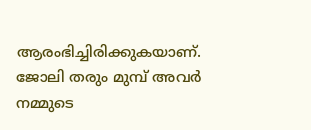ആരംഭിച്ചിരിക്കുകയാണ്. ജോലി തരും മുമ്പ് അവര്‍ നമ്മുടെ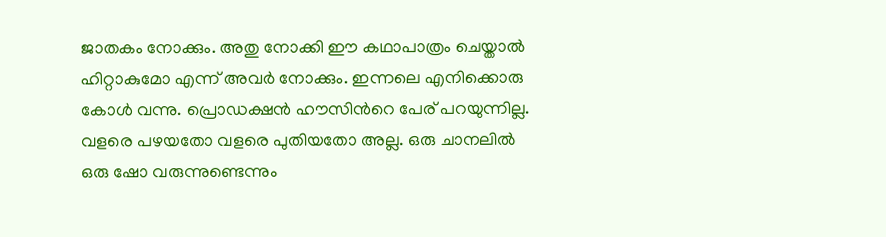ജാതകം നോക്കും. അതു നോക്കി ഈ കഥാപാത്രം ചെയ്താല്‍ ഹിറ്റാകുമോ എന്ന് അവര്‍ നോക്കും. ഇന്നലെ എനിക്കൊരു കോള്‍ വന്നു. പ്രൊഡക്ഷന്‍ ഹൗസിന്‍റെ പേര് പറയുന്നില്ല. വളരെ പഴയതോ വളരെ പുതിയതോ അല്ല. ഒരു ചാനലില്‍ ഒരു ഷോ വരുന്നുണ്ടെന്നും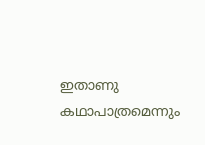ഇതാണു കഥാപാത്രമെന്നും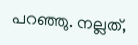പറഞ്ഞു. നല്ലത്,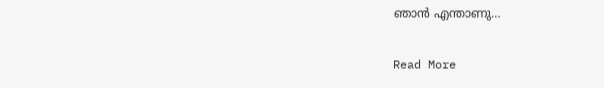ഞാന്‍ എന്താണു…

Read More